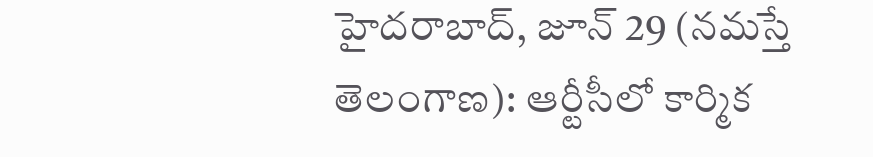హైదరాబాద్, జూన్ 29 (నమస్తే తెలంగాణ): ఆర్టీసీలో కార్మిక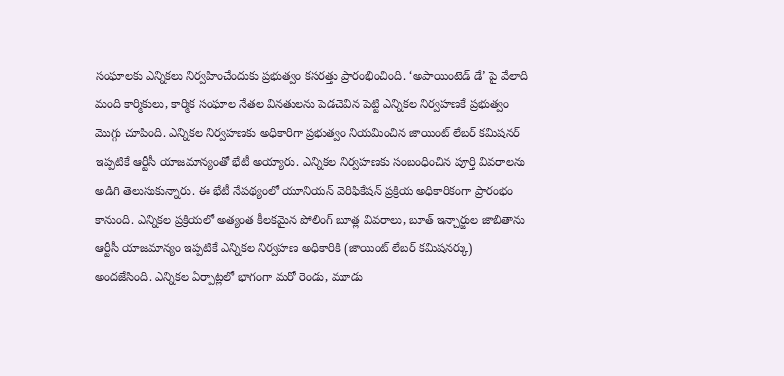సంఘాలకు ఎన్నికలు నిర్వహించేందుకు ప్రభుత్వం కసరత్తు ప్రారంభించింది. ‘అపాయింటెడ్ డే’ పై వేలాది మంది కార్మికులు, కార్మిక సంఘాల నేతల వినతులను పెడచెవిన పెట్టి ఎన్నికల నిర్వహణకే ప్రభుత్వం మొగ్గు చూపింది. ఎన్నికల నిర్వహణకు అధికారిగా ప్రభుత్వం నియమించిన జాయింట్ లేబర్ కమిషనర్ ఇప్పటికే ఆర్టీసీ యాజమాన్యంతో భేటీ అయ్యారు. ఎన్నికల నిర్వహణకు సంబంధించిన పూర్తి వివరాలను అడిగి తెలుసుకున్నారు. ఈ భేటీ నేపథ్యంలో యూనియన్ వెరిఫికేషన్ ప్రక్రియ అధికారికంగా ప్రారంభం కానుంది. ఎన్నికల ప్రక్రియలో అత్యంత కీలకమైన పోలింగ్ బూత్ల వివరాలు, బూత్ ఇన్చార్జుల జాబితాను ఆర్టీసీ యాజమాన్యం ఇప్పటికే ఎన్నికల నిర్వహణ అధికారికి (జాయింట్ లేబర్ కమిషనర్కు) అందజేసింది. ఎన్నికల ఏర్పాట్లలో భాగంగా మరో రెండు, మూడు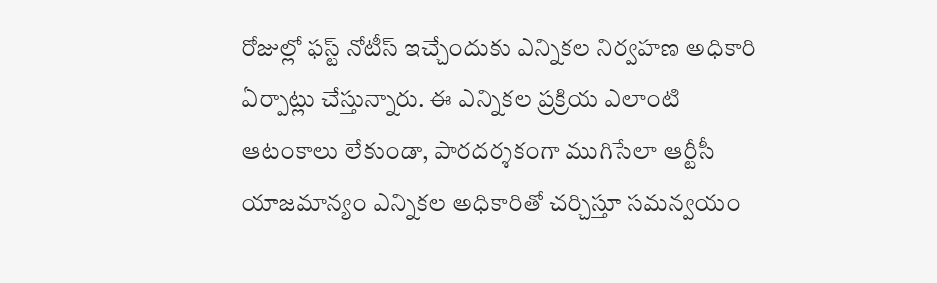రోజుల్లో ఫస్ట్ నోటీస్ ఇచ్చేందుకు ఎన్నికల నిర్వహణ అధికారి ఏర్పాట్లు చేస్తున్నారు. ఈ ఎన్నికల ప్రక్రియ ఎలాంటి ఆటంకాలు లేకుండా, పారదర్శకంగా ముగిసేలా ఆర్టీసీ యాజమాన్యం ఎన్నికల అధికారితో చర్చిస్తూ సమన్వయం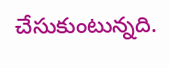చేసుకుంటున్నది.